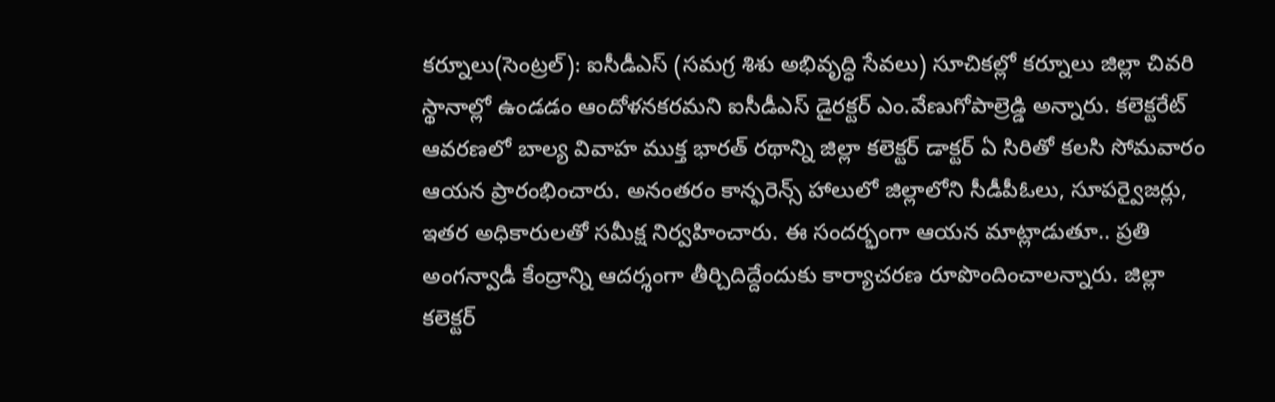కర్నూలు(సెంట్రల్): ఐసీడీఎస్ (సమగ్ర శిశు అభివృద్ధి సేవలు) సూచికల్లో కర్నూలు జిల్లా చివరి స్థానాల్లో ఉండడం ఆందోళనకరమని ఐసీడీఎస్ డైరక్టర్ ఎం.వేణుగోపాల్రెడ్డి అన్నారు. కలెక్టరేట్ ఆవరణలో బాల్య వివాహ ముక్త భారత్ రథాన్ని జిల్లా కలెక్టర్ డాక్టర్ ఏ సిరితో కలసి సోమవారం ఆయన ప్రారంభించారు. అనంతరం కాన్ఫరెన్స్ హాలులో జిల్లాలోని సీడీపీఓలు, సూపర్వైజర్లు, ఇతర అధికారులతో సమీక్ష నిర్వహించారు. ఈ సందర్భంగా ఆయన మాట్లాడుతూ.. ప్రతి అంగన్వాడీ కేంద్రాన్ని ఆదర్శంగా తీర్చిదిద్దేందుకు కార్యాచరణ రూపొందించాలన్నారు. జిల్లా కలెక్టర్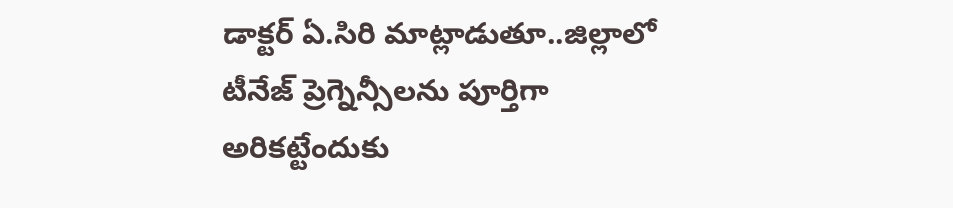డాక్టర్ ఏ.సిరి మాట్లాడుతూ..జిల్లాలో టీనేజ్ ప్రెగ్నెన్సీలను పూర్తిగా అరికట్టేందుకు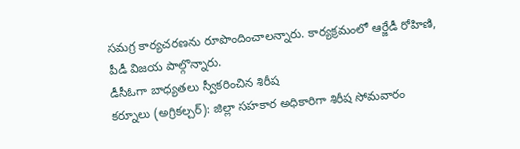సమగ్ర కార్యచరణను రూపొందించాలన్నారు. కార్యక్రమంలో ఆర్జేడీ రోహిణి, పీడీ విజయ పాల్గొన్నారు.
డీసీఓగా బాధ్యతలు స్వీకరించిన శిరీష
కర్నూలు (అగ్రికల్చర్): జిల్లా సహకార అధికారిగా శిరీష సోమవారం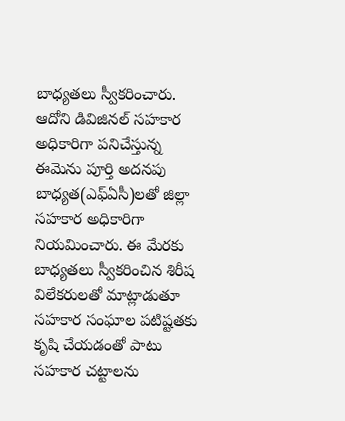బాధ్యతలు స్వీకరించారు. ఆదోని డివిజినల్ సహకార అధికారిగా పనిచేస్తున్న ఈమెను పూర్తి అదనపు బాధ్యత(ఎఫ్ఏసీ)లతో జిల్లా సహకార అధికారిగా నియమించారు. ఈ మేరకు బాధ్యతలు స్వీకరించిన శిరీష విలేకరులతో మాట్లాడుతూ సహకార సంఘాల పటిష్టతకు కృషి చేయడంతో పాటు సహకార చట్టాలను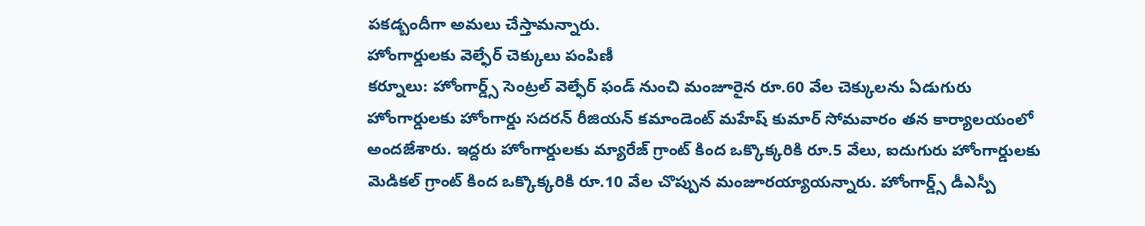పకడ్బందీగా అమలు చేస్తామన్నారు.
హోంగార్డులకు వెల్ఫేర్ చెక్కులు పంపిణీ
కర్నూలు: హోంగార్డ్స్ సెంట్రల్ వెల్ఫేర్ ఫండ్ నుంచి మంజూరైన రూ.60 వేల చెక్కులను ఏడుగురు హోంగార్డులకు హోంగార్డు సదరన్ రీజియన్ కమాండెంట్ మహేష్ కుమార్ సోమవారం తన కార్యాలయంలో అందజేశారు. ఇద్దరు హోంగార్డులకు మ్యారేజ్ గ్రాంట్ కింద ఒక్కొక్కరికి రూ.5 వేలు, ఐదుగురు హోంగార్డులకు మెడికల్ గ్రాంట్ కింద ఒక్కొక్కరికి రూ.10 వేల చొప్పున మంజూరయ్యాయన్నారు. హోంగార్డ్స్ డీఎస్పీ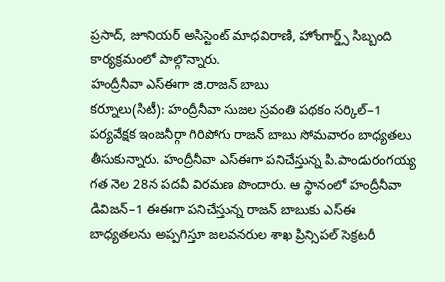ప్రసాద్, జూనియర్ అసిస్టెంట్ మాధవిరాణి, హోంగార్డ్స్ సిబ్బంది కార్యక్రమంలో పాల్గొన్నారు.
హంద్రీనీవా ఎస్ఈగా జి.రాజన్ బాబు
కర్నూలు(సిటీ): హంద్రీనీవా సుజల స్రవంతి పథకం సర్కిల్–1 పర్యవేక్షక ఇంజనీర్గా గిరిపోగు రాజన్ బాబు సోమవారం బాధ్యతలు తీసుకున్నారు. హంద్రీనీవా ఎస్ఈగా పనిచేస్తున్న పి.పాండురంగయ్య గత నెల 28న పదవీ విరమణ పొందారు. ఆ స్థానంలో హంద్రీనీవా డివిజన్–1 ఈఈగా పనిచేస్తున్న రాజన్ బాబుకు ఎస్ఈ బాధ్యతలను అప్పగిస్తూ జలవనరుల శాఖ ప్రిన్సిపల్ సెక్రటరీ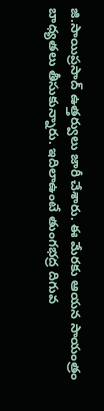జి.సాయిప్రసాద్ ఉత్తర్వులు జారీ చేశారు. ఈ మేరకు ఆయన సాయంత్రం బాధ్యతలు తీసుకున్నారు. ఇదిలాఉంటే తుంగభద్ర దిగువ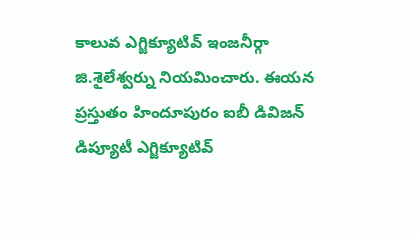కాలువ ఎగ్జిక్యూటివ్ ఇంజనీర్గా జి.శైలేశ్వర్ను నియమించారు. ఈయన ప్రస్తుతం హిందూపురం ఐబీ డివిజన్ డిప్యూటీ ఎగ్జిక్యూటివ్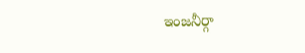ఇంజనీర్గా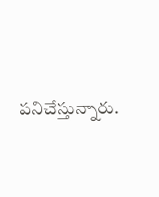పనిచేస్తున్నారు.